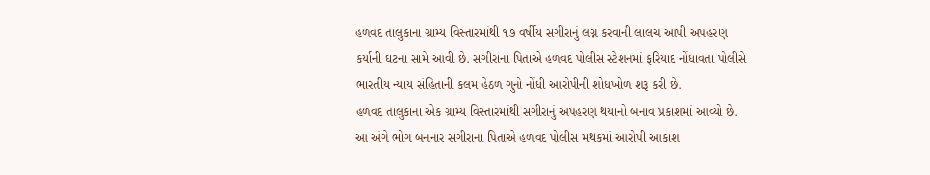હળવદ તાલુકાના ગ્રામ્ય વિસ્તારમાંથી ૧૭ વર્ષીય સગીરાનું લગ્ન કરવાની લાલચ આપી અપહરણ કર્યાની ઘટના સામે આવી છે. સગીરાના પિતાએ હળવદ પોલીસ સ્ટેશનમાં ફરિયાદ નોંધાવતા પોલીસે ભારતીય ન્યાય સંહિતાની કલમ હેઠળ ગુનો નોંધી આરોપીની શોધખોળ શરૂ કરી છે.
હળવદ તાલુકાના એક ગ્રામ્ય વિસ્તારમાંથી સગીરાનું અપહરણ થયાનો બનાવ પ્રકાશમાં આવ્યો છે. આ અંગે ભોગ બનનાર સગીરાના પિતાએ હળવદ પોલીસ મથકમાં આરોપી આકાશ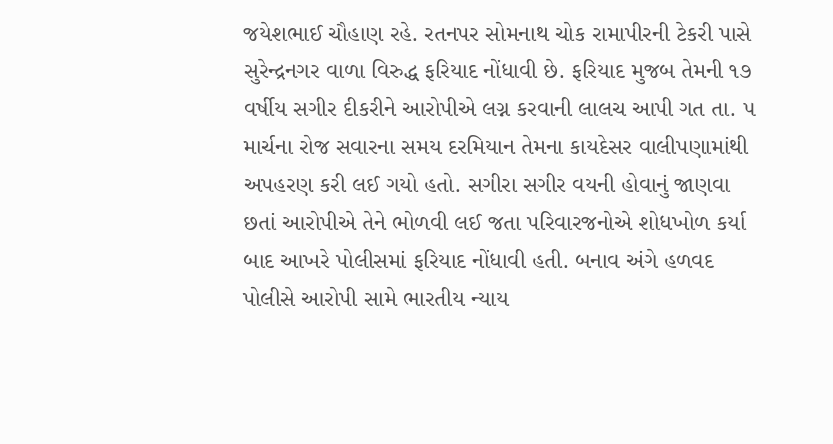જયેશભાઈ ચૌહાણ રહે. રતનપર સોમનાથ ચોક રામાપીરની ટેકરી પાસે સુરેન્દ્રનગર વાળા વિરુદ્ધ ફરિયાદ નોંધાવી છે. ફરિયાદ મુજબ તેમની ૧૭ વર્ષીય સગીર દીકરીને આરોપીએ લગ્ન કરવાની લાલચ આપી ગત તા. ૫ માર્ચના રોજ સવારના સમય દરમિયાન તેમના કાયદેસર વાલીપણામાંથી અપહરણ કરી લઈ ગયો હતો. સગીરા સગીર વયની હોવાનું જાણવા છતાં આરોપીએ તેને ભોળવી લઈ જતા પરિવારજનોએ શોધખોળ કર્યા બાદ આખરે પોલીસમાં ફરિયાદ નોંધાવી હતી. બનાવ અંગે હળવદ પોલીસે આરોપી સામે ભારતીય ન્યાય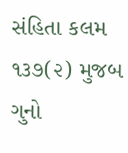સંહિતા કલમ ૧૩૭(૨) મુજબ ગુનો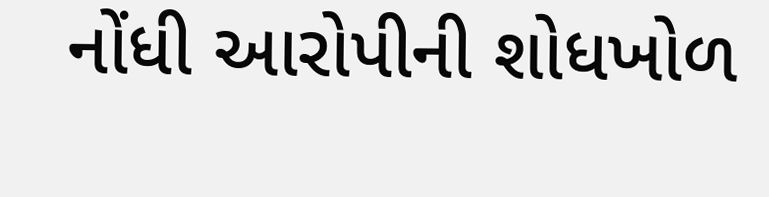નોંધી આરોપીની શોધખોળ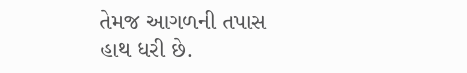તેમજ આગળની તપાસ હાથ ધરી છે.